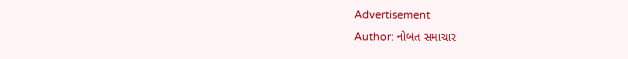Advertisement
Author: નોબત સમાચાર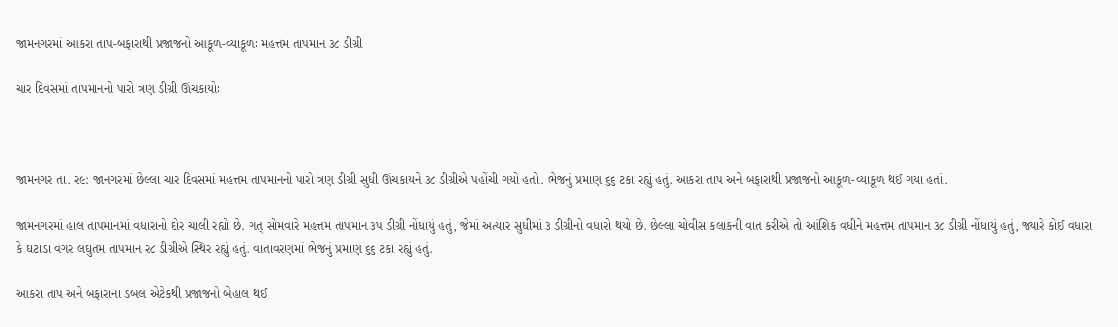જામનગરમાં આકરા તાપ-બફારાથી પ્રજાજનો આકૂળ-વ્યાકૂળઃ મહત્તમ તાપમાન ૩૮ ડીગ્રી

ચાર દિવસમાં તાપમાનનો પારો ત્રણ ડીગ્રી ઊંચકાયોઃ



જામનગર તા. ર૯: જાનગરમાં છેલ્લા ચાર દિવસમાં મહત્તમ તાપમાનનો પારો ત્રણ ડીગ્રી સુધી ઊંચકાયને ૩૮ ડીગ્રીએ પહોંચી ગયો હતો. ભેજનું પ્રમાણ ૬૬ ટકા રહ્યું હતું. આકરા તાપ અને બફારાથી પ્રજાજનો આકૂળ-વ્યાકૂળ થઈ ગયા હતાં.

જામનગરમાં હાલ તાપમાનમાં વધારાનો દોર ચાલી રહ્યો છે. ગત્ સોમવારે મહત્તમ તાપમાન ૩પ ડીગ્રી નોંધાયું હતું, જેમાં અત્યાર સુધીમાં ૩ ડીગ્રીનો વધારો થયો છે. છેલ્લા ચોવીસ કલાકની વાત કરીએ તો આંશિક વધીને મહત્તમ તાપમાન ૩૮ ડીગ્રી નોંધાયું હતું, જ્યારે કોઈ વધારા કે ઘટાડા વગર લઘુતમ તાપમાન ર૮ ડીગ્રીએ સ્થિર રહ્યું હતું. વાતાવરણમાં ભેજનું પ્રમાણ ૬૬ ટકા રહ્યું હતું.

આકરા તાપ અને બફારાના ડબલ એટેકથી પ્રજાજનો બેહાલ થઈ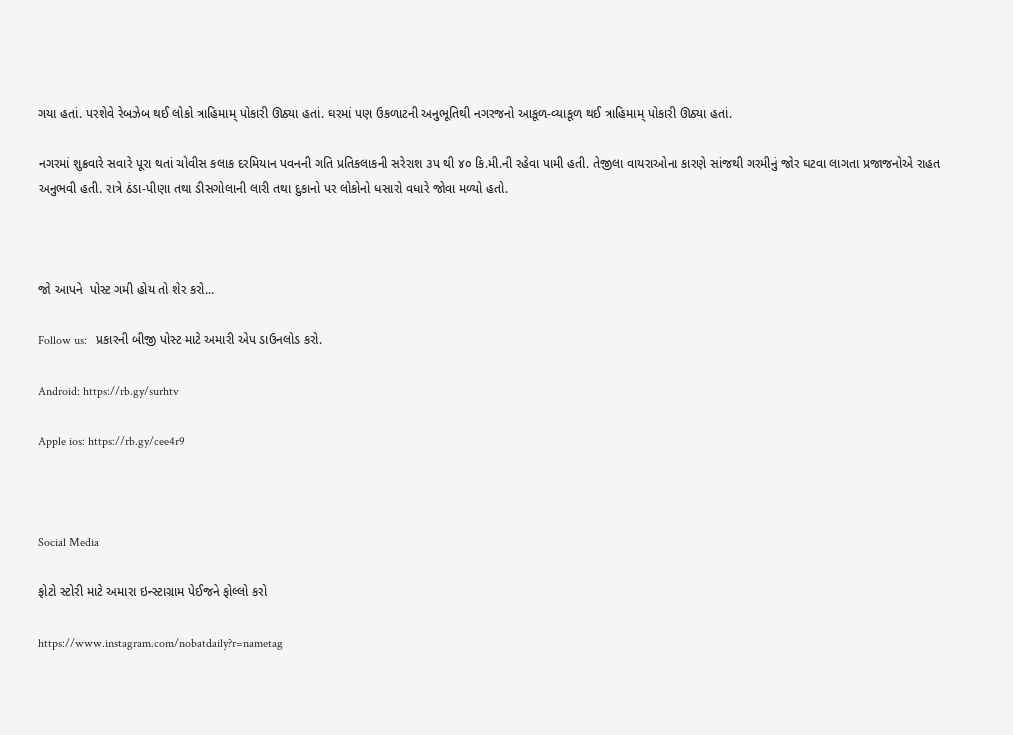ગયા હતાં. પરશેવે રેબઝેબ થઈ લોકો ત્રાહિમામ્ પોકારી ઊઠ્યા હતાં. ઘરમાં પણ ઉકળાટની અનુભૂતિથી નગરજનો આકૂળ-વ્યાકૂળ થઈ ત્રાહિમામ્ પોકારી ઊઠ્યા હતાં.

નગરમાં શુક્રવારે સવારે પૂરા થતાં ચોવીસ કલાક દરમિયાન પવનની ગતિ પ્રતિકલાકની સરેરાશ ૩પ થી ૪૦ કિ.મી.ની રહેવા પામી હતી. તેજીલા વાયરાઓના કારણે સાંજથી ગરમીનું જોર ઘટવા લાગતા પ્રજાજનોએ રાહત અનુભવી હતી. રાત્રે ઠંડા-પીણા તથા ડીસગોલાની લારી તથા દુકાનો પર લોકોનો ધસારો વધારે જોવા મળ્યો હતો.



જો આપને  પોસ્ટ ગમી હોય તો શેર કરો...

Follow us:   પ્રકારની બીજી પોસ્ટ માટે અમારી એપ ડાઉનલોડ કરો.

Android: https://rb.gy/surhtv

Apple ios: https://rb.gy/cee4r9



Social Media

ફોટો સ્ટોરી માટે અમારા ઇન્સ્ટાગ્રામ પેઈજને ફોલ્લો કરો

https://www.instagram.com/nobatdaily?r=nametag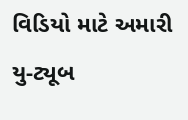વિડિયો માટે અમારી યુ-ટ્યૂબ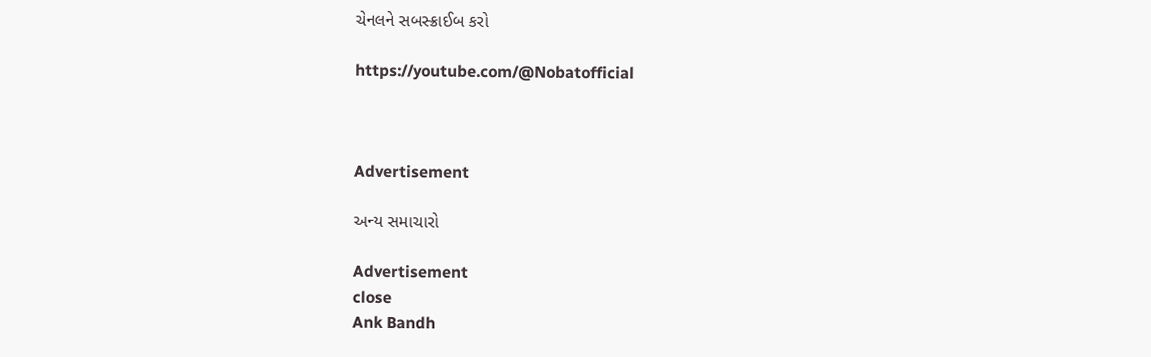ચેનલને સબસ્ક્રાઈબ કરો

https://youtube.com/@Nobatofficial



Advertisement

અન્ય સમાચારો

Advertisement
close
Ank Bandh